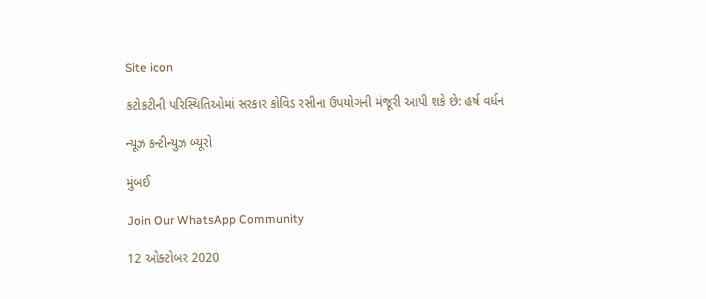Site icon

કટોકટીની પરિસ્થિતિઓમાં સરકાર કોવિડ રસીના ઉપયોગની મંજૂરી આપી શકે છે: હર્ષ વર્ધન

ન્યૂઝ કન્ટીન્યુઝ બ્યૂરો

મુંબઈ

Join Our WhatsApp Community

12 ઓક્ટોબર 2020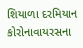શિયાળા દરમિયાન કોરોનાવાયરસના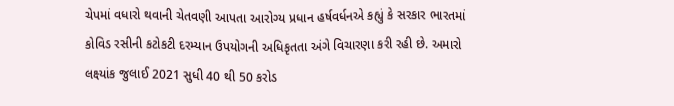ચેપમાં વધારો થવાની ચેતવણી આપતા આરોગ્ય પ્રધાન હર્ષવર્ધનએ કહ્યું કે સરકાર ભારતમાં કોવિડ રસીની કટોકટી દરમ્યાન ઉપયોગની અધિકૃતતા અંગે વિચારણા કરી રહી છે. અમારો લક્ષ્યાંક જુલાઈ 2021 સુધી 40 થી 50 કરોડ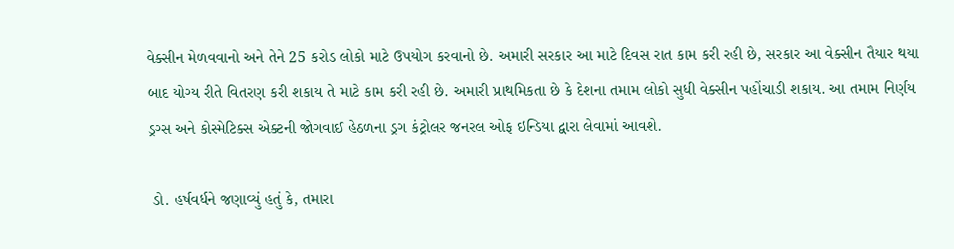વેક્સીન મેળવવાનો અને તેને 25 કરોડ લોકો માટે ઉપયોગ કરવાનો છે. અમારી સરકાર આ માટે દિવસ રાત કામ કરી રહી છે, સરકાર આ વેક્સીન તૈયાર થયા બાદ યોગ્ય રીતે વિતરણ કરી શકાય તે માટે કામ કરી રહી છે. અમારી પ્રાથમિકતા છે કે દેશના તમામ લોકો સુધી વેક્સીન પહોંચાડી શકાય. આ તમામ નિર્ણય ડ્રગ્સ અને કોસ્મેટિક્સ એક્ટની જોગવાઈ હેઠળના ડ્રગ કંટ્રોલર જનરલ ઓફ ઇન્ડિયા દ્વારા લેવામાં આવશે.

 ડો. હર્ષવર્ધને જણાવ્યું હતું કે, તમારા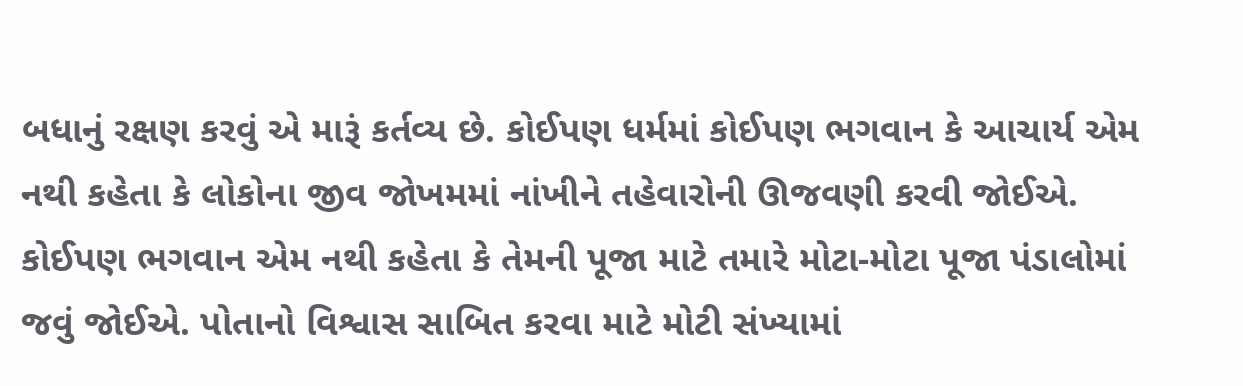બધાનું રક્ષણ કરવું એ મારૂં કર્તવ્ય છે. કોઈપણ ધર્મમાં કોઈપણ ભગવાન કે આચાર્ય એમ નથી કહેતા કે લોકોના જીવ જોખમમાં નાંખીને તહેવારોની ઊજવણી કરવી જોઈએ. કોઈપણ ભગવાન એમ નથી કહેતા કે તેમની પૂજા માટે તમારે મોટા-મોટા પૂજા પંડાલોમાં જવું જોઈએ. પોતાનો વિશ્વાસ સાબિત કરવા માટે મોટી સંખ્યામાં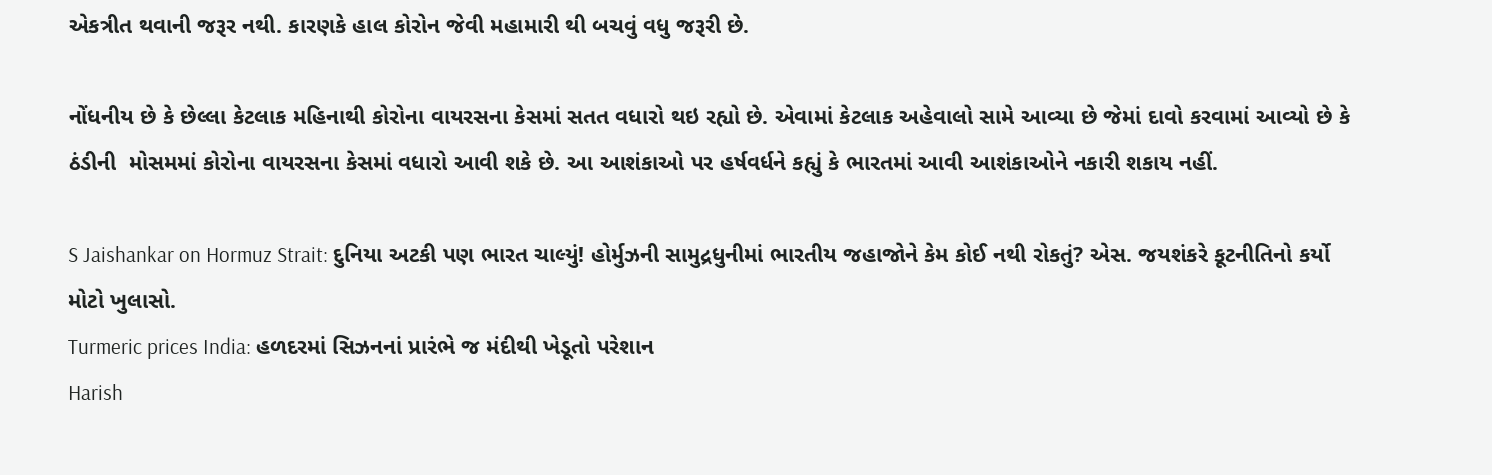એકત્રીત થવાની જરૂર નથી. કારણકે હાલ કોરોન જેવી મહામારી થી બચવું વધુ જરૂરી છે.

નોંધનીય છે કે છેલ્લા કેટલાક મહિનાથી કોરોના વાયરસના કેસમાં સતત વધારો થઇ રહ્યો છે. એવામાં કેટલાક અહેવાલો સામે આવ્યા છે જેમાં દાવો કરવામાં આવ્યો છે કે ઠંડીની  મોસમમાં કોરોના વાયરસના કેસમાં વધારો આવી શકે છે. આ આશંકાઓ પર હર્ષવર્ધને કહ્યું કે ભારતમાં આવી આશંકાઓને નકારી શકાય નહીં.

S Jaishankar on Hormuz Strait: દુનિયા અટકી પણ ભારત ચાલ્યું! હોર્મુઝની સામુદ્રધુનીમાં ભારતીય જહાજોને કેમ કોઈ નથી રોકતું? એસ. જયશંકરે કૂટનીતિનો કર્યો મોટો ખુલાસો.
Turmeric prices India: હળદરમાં સિઝનનાં પ્રારંભે જ મંદીથી ખેડૂતો પરેશાન
Harish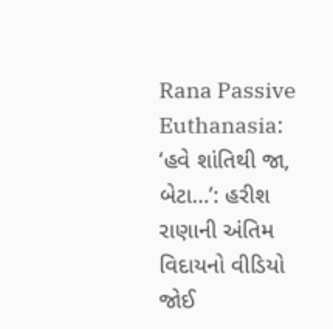Rana Passive Euthanasia: ‘હવે શાંતિથી જા, બેટા…’: હરીશ રાણાની અંતિમ વિદાયનો વીડિયો જોઈ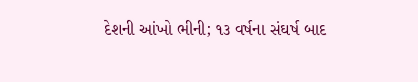દેશની આંખો ભીની; ૧૩ વર્ષના સંઘર્ષ બાદ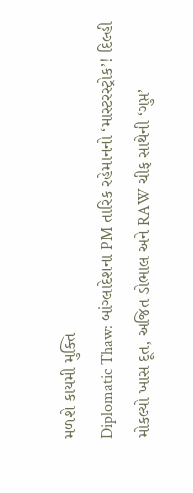મળશે કાયમી મુક્તિ
Diplomatic Thaw: બાંગ્લાદેશના PM તારિક રહેમાનનો ‘માસ્ટરસ્ટ્રોક’! દિલ્હી મોકલ્યો ખાસ દૂત, અજિત ડોભાલ અને RAW ચીફ સાથેની ‘ગુપ્ત’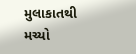મુલાકાતથી મચ્યો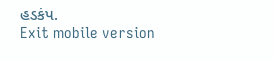હડકંપ.
Exit mobile version